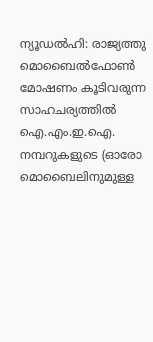ന്യൂഡൽഹി: രാജ്യത്തു മൊബൈൽഫോൺ മോഷണം കൂടിവരുന്ന സാഹചര്യത്തിൽ ഐ.എം.ഇ.ഐ. നമ്പറുകളുടെ (ഓരോ മൊബൈലിനുമുള്ള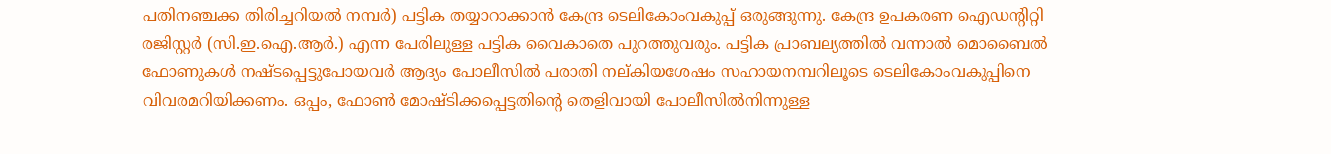പതിനഞ്ചക്ക തിരിച്ചറിയൽ നമ്പർ) പട്ടിക തയ്യാറാക്കാൻ കേന്ദ്ര ടെലികോംവകുപ്പ് ഒരുങ്ങുന്നു. കേന്ദ്ര ഉപകരണ ഐഡന്റിറ്റി രജിസ്റ്റർ (സി.ഇ.ഐ.ആർ.) എന്ന പേരിലുള്ള പട്ടിക വൈകാതെ പുറത്തുവരും. പട്ടിക പ്രാബല്യത്തിൽ വന്നാൽ മൊബൈൽ ഫോണുകൾ നഷ്ടപ്പെട്ടുപോയവർ ആദ്യം പോലീസിൽ പരാതി നല്കിയശേഷം സഹായനമ്പറിലൂടെ ടെലികോംവകുപ്പിനെ വിവരമറിയിക്കണം. ഒപ്പം, ഫോൺ മോഷ്ടിക്കപ്പെട്ടതിന്റെ തെളിവായി പോലീസിൽനിന്നുള്ള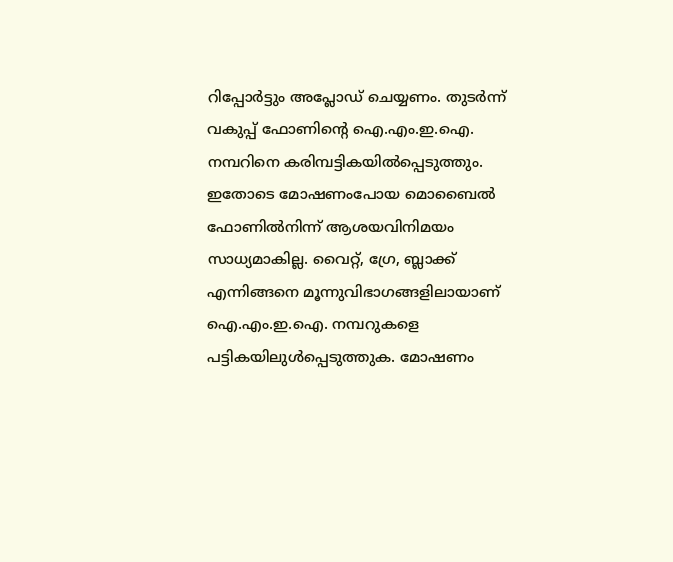റിപ്പോർട്ടും അപ്ലോഡ് ചെയ്യണം. തുടർന്ന് വകുപ്പ് ഫോണിന്റെ ഐ.എം.ഇ.ഐ. നമ്പറിനെ കരിമ്പട്ടികയിൽപ്പെടുത്തും. ഇതോടെ മോഷണംപോയ മൊബൈൽ ഫോണിൽനിന്ന് ആശയവിനിമയം സാധ്യമാകില്ല. വൈറ്റ്, ഗ്രേ, ബ്ലാക്ക് എന്നിങ്ങനെ മൂന്നുവിഭാഗങ്ങളിലായാണ് ഐ.എം.ഇ.ഐ. നമ്പറുകളെ പട്ടികയിലുൾപ്പെടുത്തുക. മോഷണം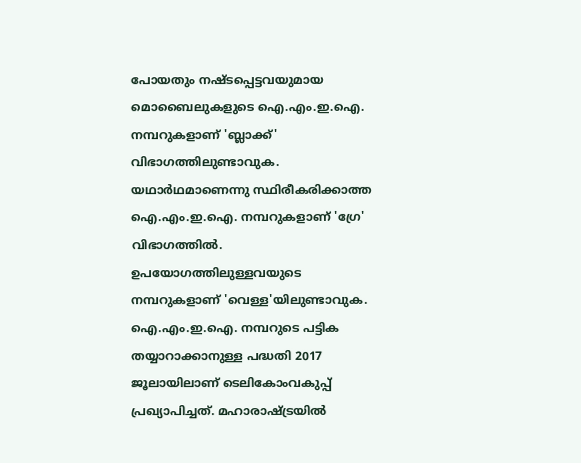പോയതും നഷ്ടപ്പെട്ടവയുമായ മൊബൈലുകളുടെ ഐ.എം.ഇ.ഐ. നമ്പറുകളാണ് 'ബ്ലാക്ക്' വിഭാഗത്തിലുണ്ടാവുക. യഥാർഥമാണെന്നു സ്ഥിരീകരിക്കാത്ത ഐ.എം.ഇ.ഐ. നമ്പറുകളാണ് 'ഗ്രേ' വിഭാഗത്തിൽ. ഉപയോഗത്തിലുള്ളവയുടെ നമ്പറുകളാണ് 'വെള്ള'യിലുണ്ടാവുക. ഐ.എം.ഇ.ഐ. നമ്പറുടെ പട്ടിക തയ്യാറാക്കാനുള്ള പദ്ധതി 2017 ജൂലായിലാണ് ടെലികോംവകുപ്പ് പ്രഖ്യാപിച്ചത്. മഹാരാഷ്ട്രയിൽ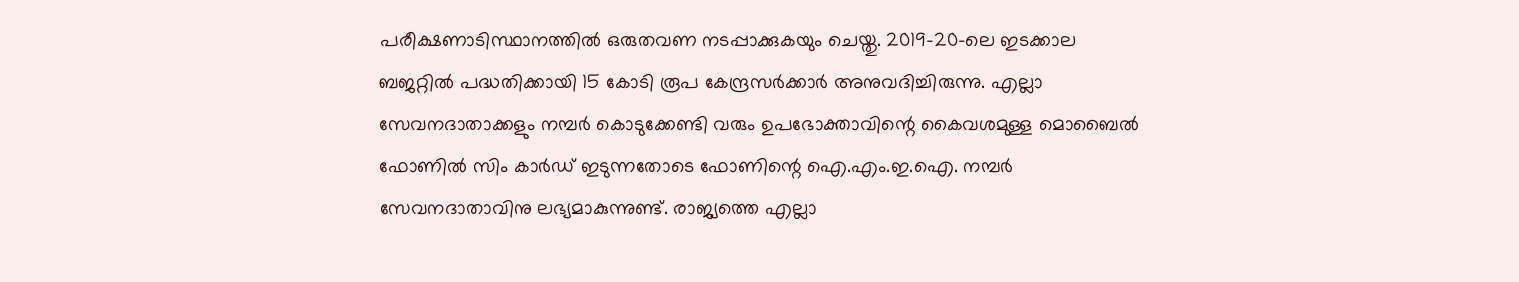പരീക്ഷണാടിസ്ഥാനത്തിൽ ഒരുതവണ നടപ്പാക്കുകയും ചെയ്തു. 2019-20-ലെ ഇടക്കാല ബജറ്റിൽ പദ്ധതിക്കായി 15 കോടി രൂപ കേന്ദ്രസർക്കാർ അനുവദിച്ചിരുന്നു. എല്ലാ സേവനദാതാക്കളും നമ്പർ കൊടുക്കേണ്ടി വരും ഉപഭോക്താവിന്റെ കൈവശമുള്ള മൊബൈൽ ഫോണിൽ സിം കാർഡ് ഇടുന്നതോടെ ഫോണിന്റെ ഐ.എം.ഇ.ഐ. നമ്പർ സേവനദാതാവിനു ലഭ്യമാകുന്നുണ്ട്. രാജ്യത്തെ എല്ലാ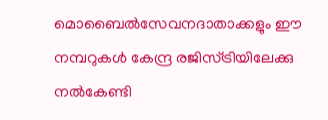മൊബൈൽസേവനദാതാക്കളും ഈ നമ്പറുകൾ കേന്ദ്ര രജിസ്ട്രിയിലേക്കു നൽകേണ്ടി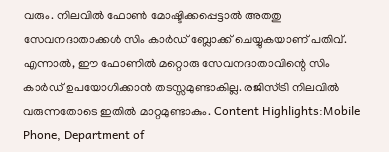വരും. നിലവിൽ ഫോൺ മോഷ്ടിക്കപ്പെട്ടാൽ അതതു സേവനദാതാക്കൾ സിം കാർഡ് ബ്ലോക്ക് ചെയ്യുകയാണ് പതിവ്. എന്നാൽ, ഈ ഫോണിൽ മറ്റൊരു സേവനദാതാവിന്റെ സിം കാർഡ് ഉപയോഗിക്കാൻ തടസ്സമുണ്ടാകില്ല. രജിസ്ട്രി നിലവിൽ വരുന്നതോടെ ഇതിൽ മാറ്റമുണ്ടാകും. Content Highlights:Mobile Phone, Department of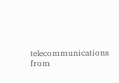telecommunications
from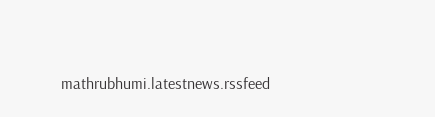mathrubhumi.latestnews.rssfeed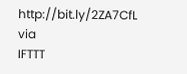http://bit.ly/2ZA7CfL
via
IFTTT